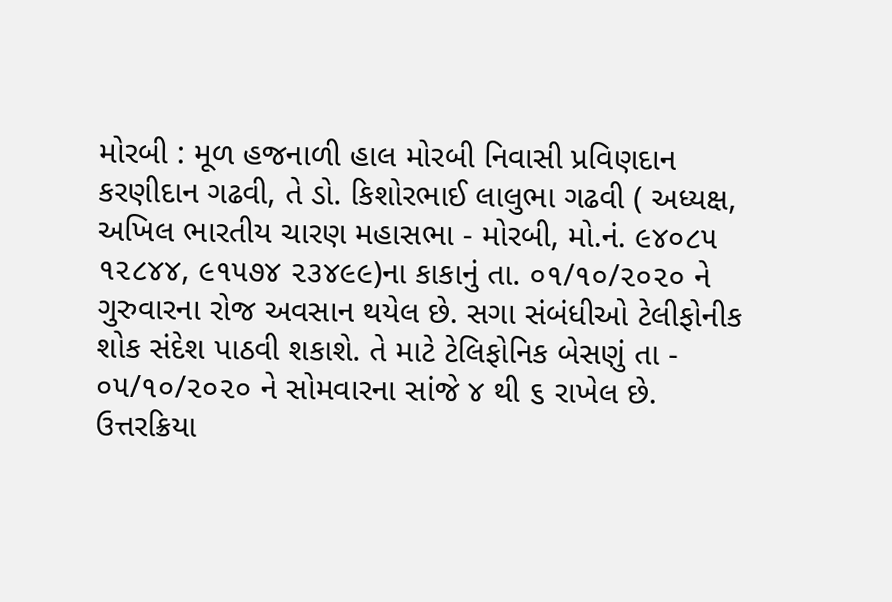મોરબી : મૂળ હજનાળી હાલ મોરબી નિવાસી પ્રવિણદાન કરણીદાન ગઢવી, તે ડો. કિશોરભાઈ લાલુભા ગઢવી ( અધ્યક્ષ, અખિલ ભારતીય ચારણ મહાસભા - મોરબી, મો.નં. ૯૪૦૮૫ ૧૨૮૪૪, ૯૧૫૭૪ ૨૩૪૯૯)ના કાકાનું તા. ૦૧/૧૦/૨૦૨૦ ને ગુરુવારના રોજ અવસાન થયેલ છે. સગા સંબંધીઓ ટેલીફોનીક શોક સંદેશ પાઠવી શકાશે. તે માટે ટેલિફોનિક બેસણું તા - ૦૫/૧૦/૨૦૨૦ ને સોમવારના સાંજે ૪ થી ૬ રાખેલ છે. ઉત્તરક્રિયા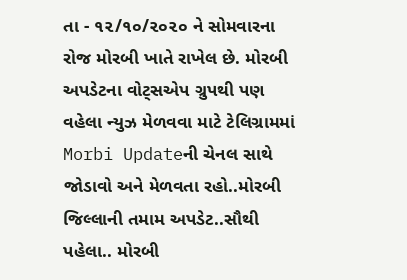તા - ૧૨/૧૦/૨૦૨૦ ને સોમવારના રોજ મોરબી ખાતે રાખેલ છે. મોરબી અપડેટના વોટ્સએપ ગ્રુપથી પણ વહેલા ન્યુઝ મેળવવા માટે ટેલિગ્રામમાં Morbi Updateની ચેનલ સાથે જોડાવો અને મેળવતા રહો..મોરબી જિલ્લાની તમામ અપડેટ..સૌથી પહેલા.. મોરબી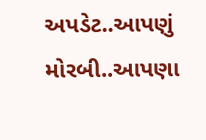અપડેટ..આપણું મોરબી..આપણા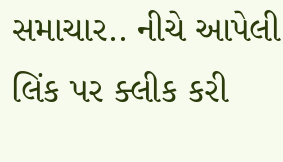સમાચાર.. નીચે આપેલી લિંક પર ક્લીક કરી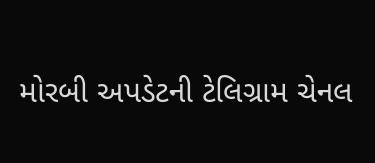મોરબી અપડેટની ટેલિગ્રામ ચેનલ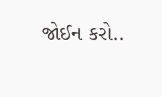જોઈન કરો..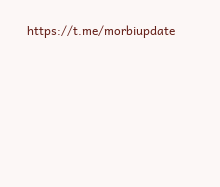https://t.me/morbiupdate